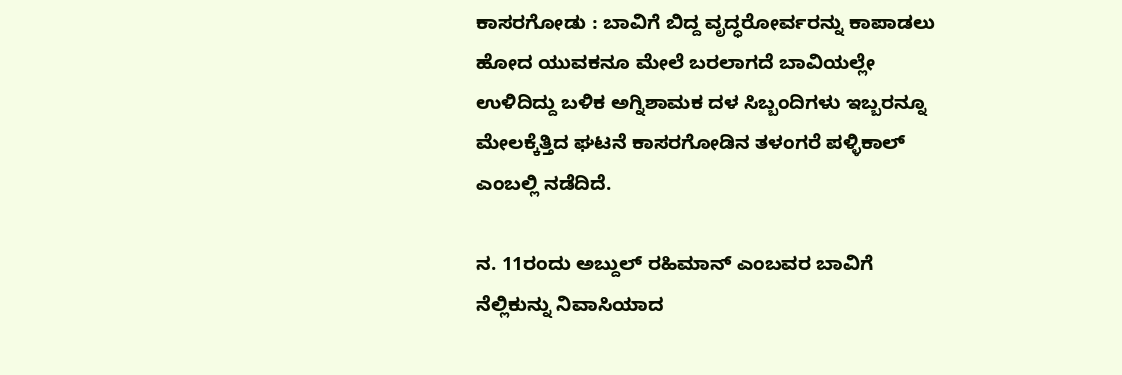ಕಾಸರಗೋಡು : ಬಾವಿಗೆ ಬಿದ್ದ ವೃದ್ಧರೋರ್ವರನ್ನು ಕಾಪಾಡಲು ಹೋದ ಯುವಕನೂ ಮೇಲೆ ಬರಲಾಗದೆ ಬಾವಿಯಲ್ಲೇ ಉಳಿದಿದ್ದು ಬಳಿಕ ಅಗ್ನಿಶಾಮಕ ದಳ ಸಿಬ್ಬಂದಿಗಳು ಇಬ್ಬರನ್ನೂ ಮೇಲಕ್ಕೆತ್ತಿದ ಘಟನೆ ಕಾಸರಗೋಡಿನ ತಳಂಗರೆ ಪಳ್ಳಿಕಾಲ್ ಎಂಬಲ್ಲಿ ನಡೆದಿದೆ.

ನ. 11ರಂದು ಅಬ್ದುಲ್ ರಹಿಮಾನ್ ಎಂಬವರ ಬಾವಿಗೆ ನೆಲ್ಲಿಕುನ್ನು ನಿವಾಸಿಯಾದ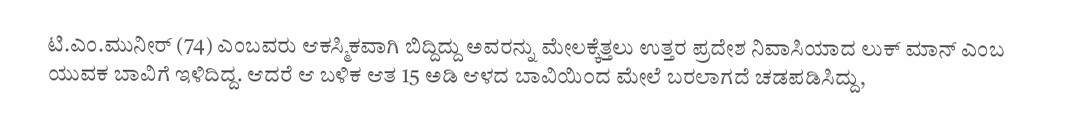ಟಿ.ಎಂ.ಮುನೀರ್ (74) ಎಂಬವರು ಆಕಸ್ಮಿಕವಾಗಿ ಬಿದ್ದಿದ್ದು ಅವರನ್ನು ಮೇಲಕ್ಕೆತ್ತಲು ಉತ್ತರ ಪ್ರದೇಶ ನಿವಾಸಿಯಾದ ಲುಕ್ ಮಾನ್ ಎಂಬ ಯುವಕ ಬಾವಿಗೆ ಇಳಿದಿದ್ದ. ಆದರೆ ಆ ಬಳಿಕ ಆತ 15 ಅಡಿ ಆಳದ ಬಾವಿಯಿ೦ದ ಮೇಲೆ ಬರಲಾಗದೆ ಚಡಪಡಿಸಿದ್ದು,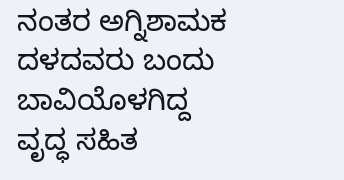ನಂತರ ಅಗ್ನಿಶಾಮಕ ದಳದವರು ಬಂದು ಬಾವಿಯೊಳಗಿದ್ದ ವೃದ್ಧ ಸಹಿತ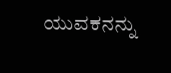ಯುವಕನನ್ನು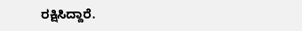ರಕ್ಷಿಸಿದ್ದಾರೆ.